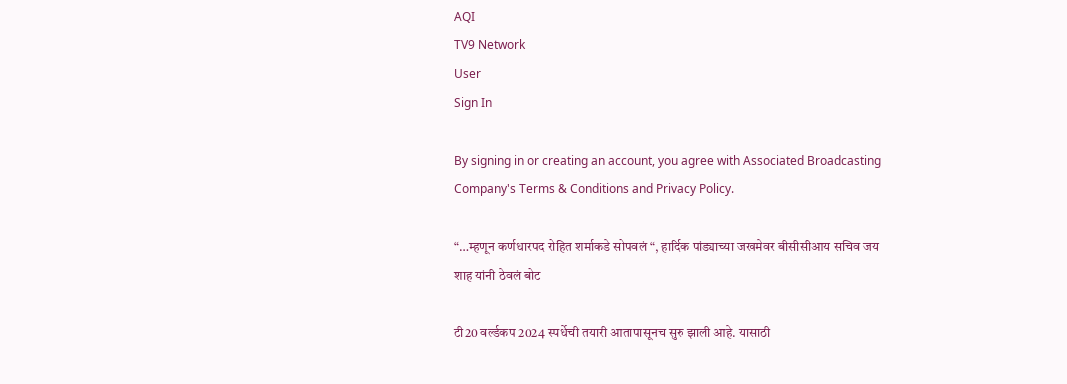AQI
TV9 Network
User
Sign In

By signing in or creating an account, you agree with Associated Broadcasting Company's Terms & Conditions and Privacy Policy.

“…म्हणून कर्णधारपद रोहित शर्माकडे सोपवलं “, हार्दिक पांड्याच्या जखमेवर बीसीसीआय सचिव जय शाह यांनी ठेवलं बोट

टी20 वर्ल्डकप 2024 स्पर्धेची तयारी आतापासूनच सुरु झाली आहे. यासाठी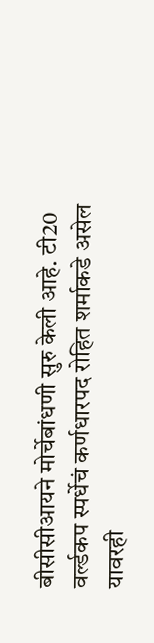बीसीसीआयने मोर्चेबांधणी सुरु केली आहे. टी20 वर्ल्डकप स्पर्धेचं कर्णधारपद रोहित शर्माकडे असेल यावरही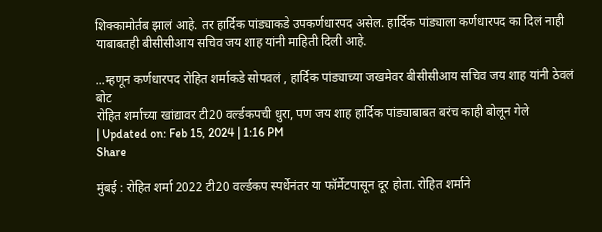शिक्कामोर्तब झालं आहे. तर हार्दिक पांड्याकडे उपकर्णधारपद असेल. हार्दिक पांड्याला कर्णधारपद का दिलं नाही याबाबतही बीसीसीआय सचिव जय शाह यांनी माहिती दिली आहे.

...म्हणून कर्णधारपद रोहित शर्माकडे सोपवलं , हार्दिक पांड्याच्या जखमेवर बीसीसीआय सचिव जय शाह यांनी ठेवलं बोट
रोहित शर्माच्या खांद्यावर टी20 वर्ल्डकपची धुरा, पण जय शाह हार्दिक पांड्याबाबत बरंच काही बोलून गेले
| Updated on: Feb 15, 2024 | 1:16 PM
Share

मुंबई : रोहित शर्मा 2022 टी20 वर्ल्डकप स्पर्धेनंतर या फॉर्मेटपासून दूर होता. रोहित शर्माने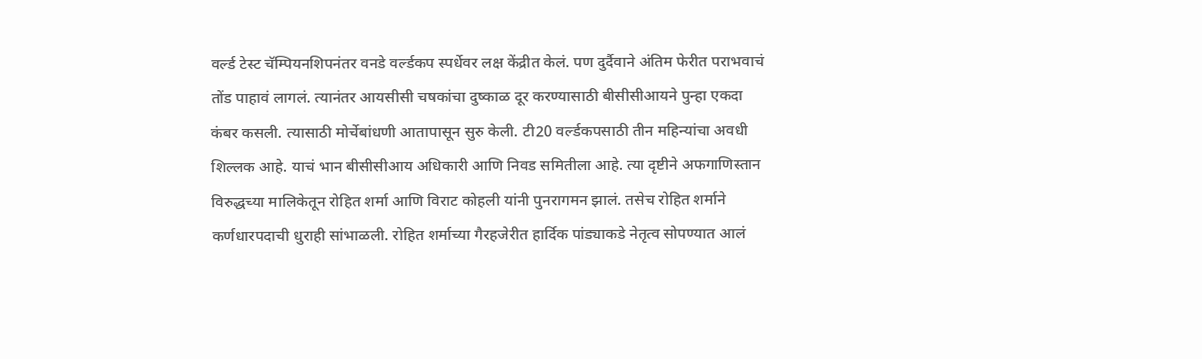वर्ल्ड टेस्ट चॅम्पियनशिपनंतर वनडे वर्ल्डकप स्पर्धेवर लक्ष केंद्रीत केलं. पण दुर्दैवाने अंतिम फेरीत पराभवाचं तोंड पाहावं लागलं. त्यानंतर आयसीसी चषकांचा दुष्काळ दूर करण्यासाठी बीसीसीआयने पुन्हा एकदा कंबर कसली. त्यासाठी मोर्चेबांधणी आतापासून सुरु केली. टी20 वर्ल्डकपसाठी तीन महिन्यांचा अवधी शिल्लक आहे. याचं भान बीसीसीआय अधिकारी आणि निवड समितीला आहे. त्या दृष्टीने अफगाणिस्तान विरुद्धच्या मालिकेतून रोहित शर्मा आणि विराट कोहली यांनी पुनरागमन झालं. तसेच रोहित शर्माने कर्णधारपदाची धुराही सांभाळली. रोहित शर्माच्या गैरहजेरीत हार्दिक पांड्याकडे नेतृत्व सोपण्यात आलं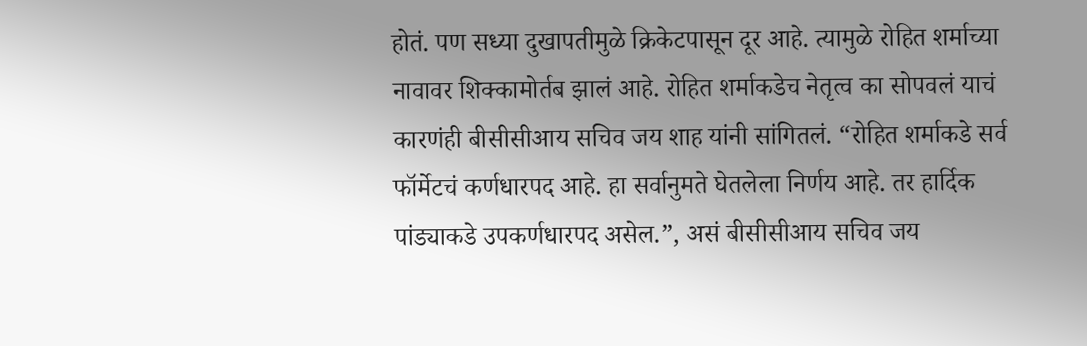होतं. पण सध्या दुखापतीमुळे क्रिकेटपासून दूर आहे. त्यामुळे रोहित शर्माच्या नावावर शिक्कामोर्तब झालं आहे. रोहित शर्माकडेच नेतृत्व का सोपवलं याचं कारणंही बीसीसीआय सचिव जय शाह यांनी सांगितलं. “रोहित शर्माकडे सर्व फॉर्मेटचं कर्णधारपद आहे. हा सर्वानुमते घेतलेला निर्णय आहे. तर हार्दिक पांड्याकडे उपकर्णधारपद असेल.”, असं बीसीसीआय सचिव जय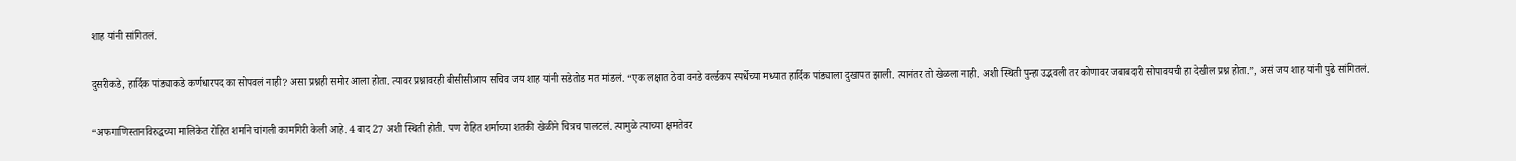शाह यांनी सांगितलं.

दुसरीकडे, हार्दिक पांड्याकडे कर्णधारपद का सोपवलं नाही? असा प्रश्नही समोर आला होता. त्यावर प्रश्नावरही बीसीसीआय सचिव जय शाह यांनी सडेतोड मत मांडलं. “एक लक्षात ठेवा वनडे वर्ल्डकप स्पर्धेच्या मध्यात हार्दिक पांड्याला दुखापत झाली. त्यानंतर तो खेळला नाही. अशी स्थिती पुन्हा उद्भवली तर कोणावर जबाबदारी सोपावयची हा देखील प्रश्न होता.”, असं जय शाह यांनी पुढे सांगितलं.

“अफगाणिस्तानविरुद्धच्या मालिकेत रोहित शर्माने चांगली कामगिरी केली आहे. 4 बाद 27 अशी स्थिती होती. पण रोहित शर्माच्या शतकी खेळीने चित्रच पालटलं. त्यामुळे त्याच्या क्षमतेवर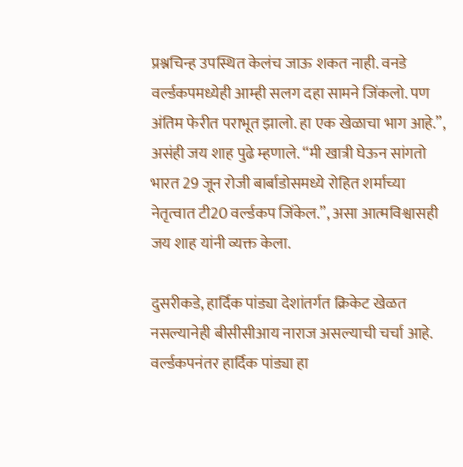प्रश्नचिन्ह उपस्थित केलंच जाऊ शकत नाही. वनडे वर्ल्डकपमध्येही आम्ही सलग दहा सामने जिंकलो. पण अंतिम फेरीत पराभूत झालो. हा एक खेळाचा भाग आहे.”, असंही जय शाह पुढे म्हणाले. “मी खात्री घेऊन सांगतो भारत 29 जून रोजी बार्बाडोसमध्ये रोहित शर्माच्या नेतृत्वात टी20 वर्ल्डकप जिंकेल.”, असा आत्मविश्वासही जय शाह यांनी व्यक्त केला.

दुसरीकडे, हार्दिक पांड्या देशांतर्गत क्रिकेट खेळत नसल्यानेही बीसीसीआय नाराज असल्याची चर्चा आहे. वर्ल्डकपनंतर हार्दिक पांड्या हा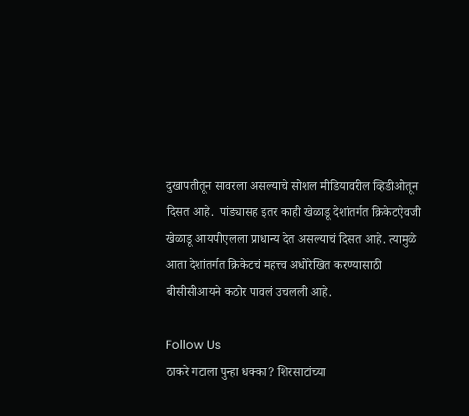दुखापतीतून सावरला असल्याचे सोशल मीडियावरील व्हिडीओतून दिसत आहे.  पांड्यासह इतर काही खेळाडू देशांतर्गत क्रिकेटऐवजी खेळाडू आयपीएलला प्राधान्य देत असल्याचं दिसत आहे. त्यामुळे आता देशांतर्गत क्रिकेटचं महत्त्व अधोरेखित करण्यासाठी बीसीसीआयने कठोर पावलं उचलली आहे.

Follow Us
ठाकरे गटाला पुन्हा धक्का? शिरसाटांच्या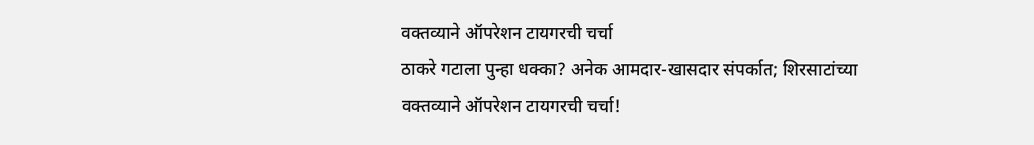वक्तव्याने ऑपरेशन टायगरची चर्चा
ठाकरे गटाला पुन्हा धक्का? अनेक आमदार-खासदार संपर्कात; शिरसाटांच्या वक्तव्याने ऑपरेशन टायगरची चर्चा!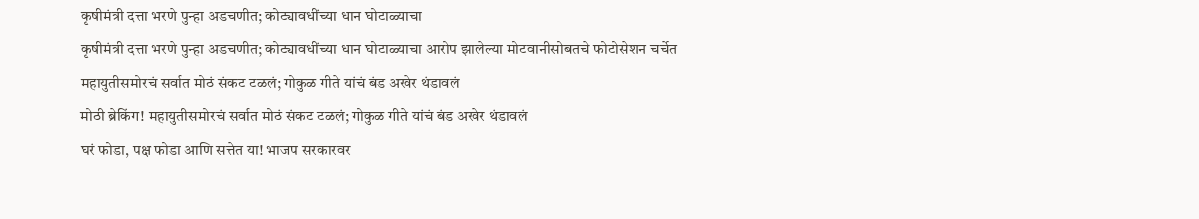कृषीमंत्री दत्ता भरणे पुन्हा अडचणीत; कोट्यावधींच्या धान घोटाळ्याचा
कृषीमंत्री दत्ता भरणे पुन्हा अडचणीत; कोट्यावधींच्या धान घोटाळ्याचा आरोप झालेल्या मोटवानीसोबतचे फोटोसेशन चर्चेत
महायुतीसमोरचं सर्वात मोठं संकट टळलं; गोकुळ गीते यांचं बंड अखेर थंडावलं
मोठी ब्रेकिंग! महायुतीसमोरचं सर्वात मोठं संकट टळलं; गोकुळ गीते यांचं बंड अखेर थंडावलं
घरं फोडा, पक्ष फोडा आणि सत्तेत या! भाजप सरकारवर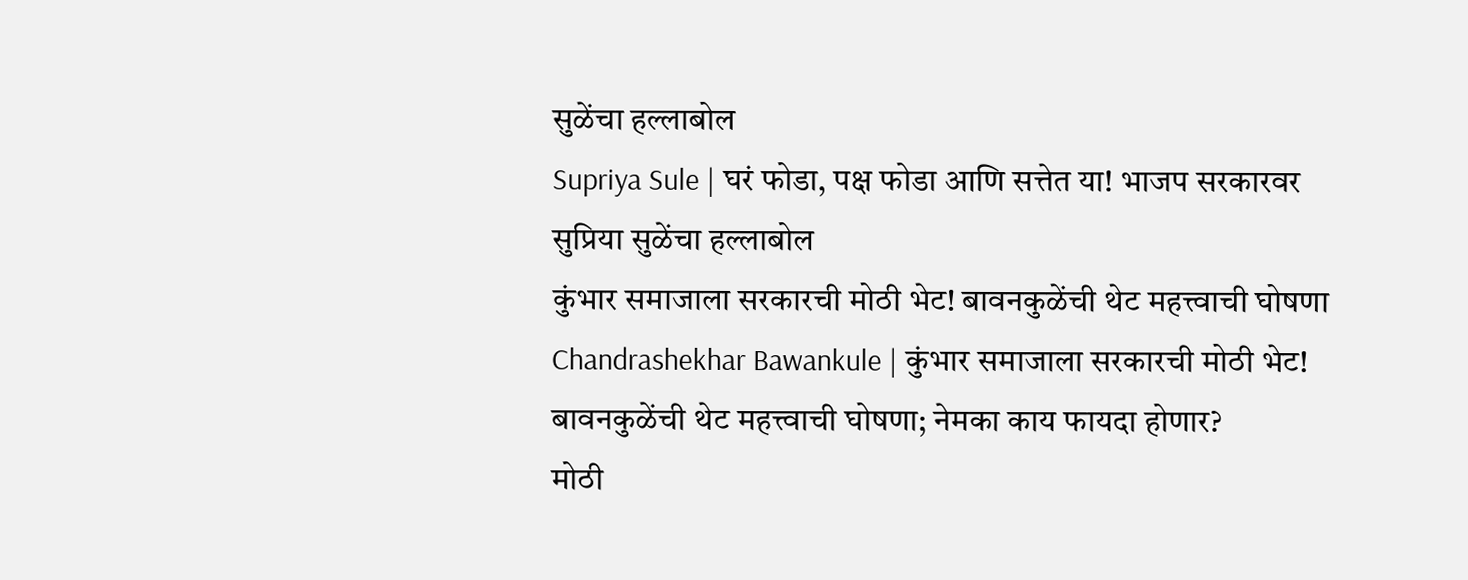सुळेंचा हल्लाबोल
Supriya Sule | घरं फोडा, पक्ष फोडा आणि सत्तेत या! भाजप सरकारवर सुप्रिया सुळेंचा हल्लाबोल
कुंभार समाजाला सरकारची मोठी भेट! बावनकुळेंची थेट महत्त्वाची घोषणा
Chandrashekhar Bawankule | कुंभार समाजाला सरकारची मोठी भेट! बावनकुळेंची थेट महत्त्वाची घोषणा; नेमका काय फायदा होणार?
मोठी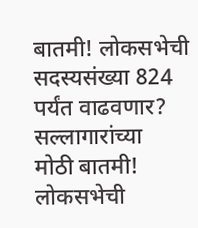बातमी! लोकसभेची सदस्यसंख्या 824 पर्यंत वाढवणार? सल्लागारांच्या
मोठी बातमी! लोकसभेची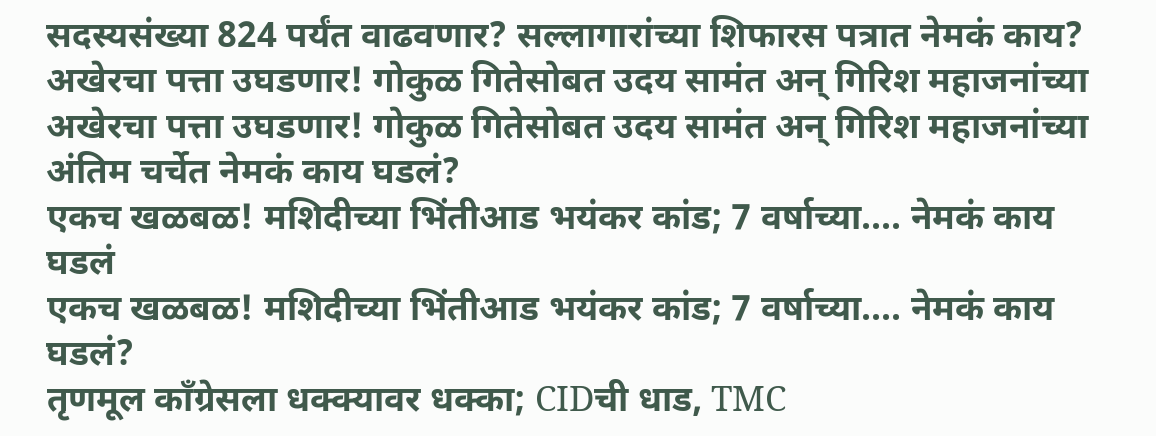सदस्यसंख्या 824 पर्यंत वाढवणार? सल्लागारांच्या शिफारस पत्रात नेमकं काय?
अखेरचा पत्ता उघडणार! गोकुळ गितेसोबत उदय सामंत अन् गिरिश महाजनांच्या
अखेरचा पत्ता उघडणार! गोकुळ गितेसोबत उदय सामंत अन् गिरिश महाजनांच्या अंतिम चर्चेत नेमकं काय घडलं?
एकच खळबळ! मशिदीच्या भिंतीआड भयंकर कांड; 7 वर्षाच्या.... नेमकं काय घडलं
एकच खळबळ! मशिदीच्या भिंतीआड भयंकर कांड; 7 वर्षाच्या.... नेमकं काय घडलं?
तृणमूल काँग्रेसला धक्क्यावर धक्का; CIDची धाड, TMC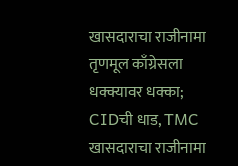खासदाराचा राजीनामा
तृणमूल काँग्रेसला धक्क्यावर धक्का; CIDची धाड, TMC खासदाराचा राजीनामा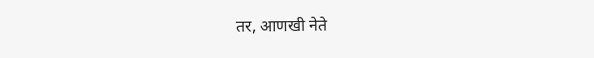तर, आणखी नेते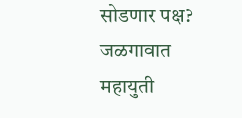सोडणार पक्ष?
जळगावात महायुती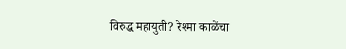विरुद्ध महायुती? रेश्मा काळेंचा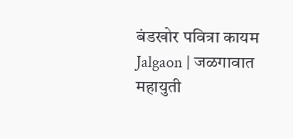बंडखोर पवित्रा कायम
Jalgaon | जळगावात महायुती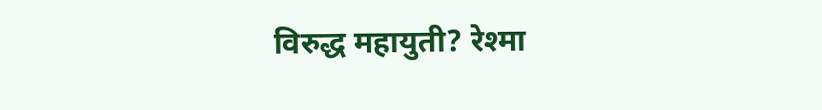विरुद्ध महायुती? रेश्मा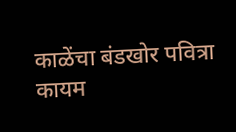काळेंचा बंडखोर पवित्रा कायम